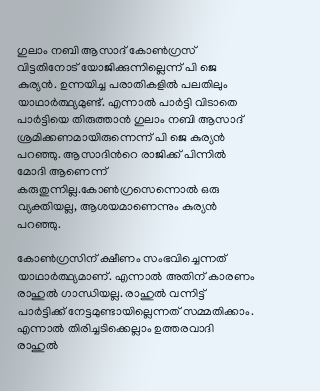ഗുലാം നബി ആസാദ് കോണ്‍ഗ്രസ് വിട്ടതിനോട് യോജിക്കുന്നില്ലെന്ന് പി ജെ കുര്യന്‍. ഉന്നയിച്ച പരാതികളില്‍ പലതിലും യാഥാര്‍ത്ഥ്യമുണ്ട്. എന്നാല്‍ പാര്‍ട്ടി വിടാതെ പാര്‍ട്ടിയെ തിരുത്താന്‍ ഗുലാം നബി ആസാദ് ശ്രമിക്കണമായിരുന്നെന്ന് പി ജെ കുര്യന്‍ പറഞ്ഞു. ആസാദിന്‍റെ രാജിക്ക് പിന്നില്‍ മോദി ആണെന്ന് കരുതുന്നില്ല.കോണ്‍ഗ്രസെന്നൊല്‍ ഒരു വ്യക്തിയല്ല, ആശയമാണെന്നും കുര്യന്‍ പറഞ്ഞു.

കോണ്‍ഗ്രസിന് ക്ഷീണം സംഭവിച്ചെന്നത് യാഥാര്‍ത്ഥ്യമാണ്. എന്നാല്‍ അതിന് കാരണം രാഹുല്‍ ഗാന്ധിയല്ല. രാഹുല്‍ വന്നിട്ട് പാര്‍ട്ടിക്ക് നേട്ടമുണ്ടായില്ലെന്നത് സമ്മതിക്കാം. എന്നാല്‍ തിരിച്ചടിക്കെല്ലാം ഉത്തരവാദി രാഹുല്‍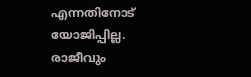എന്നതിനോട് യോജിപ്പില്ല. രാജീവും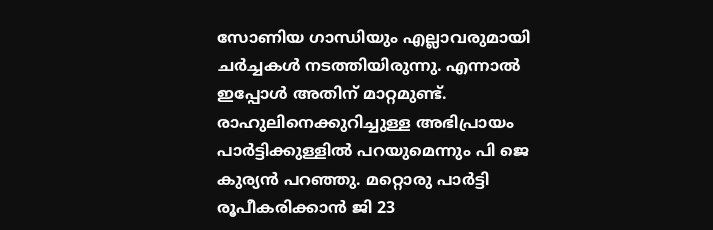സോണിയ ഗാന്ധിയും എല്ലാവരുമായി ചര്‍ച്ചകള്‍ നടത്തിയിരുന്നു. എന്നാല്‍ ഇപ്പോള്‍ അതിന് മാറ്റമുണ്ട്. രാഹുലിനെക്കുറിച്ചുള്ള അഭിപ്രായം പാര്‍ട്ടിക്കുള്ളില്‍ പറയുമെന്നും പി ജെ കുര്യന്‍ പറഞ്ഞു. മറ്റൊരു പാര്‍ട്ടി രൂപീകരിക്കാന്‍ ജി 23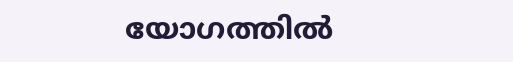യോഗത്തില്‍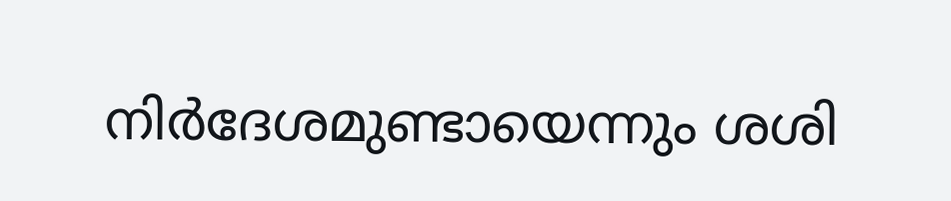നിര്‍ദേശമുണ്ടായെന്നും ശശി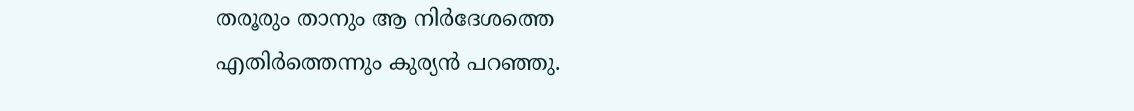തരൂരും താനും ആ നിര്‍ദേശത്തെ എതിര്‍ത്തെന്നും കുര്യന്‍ പറഞ്ഞു.